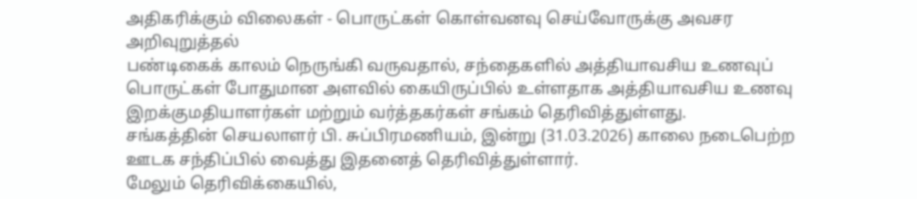அதிகரிக்கும் விலைகள் - பொருட்கள் கொள்வனவு செய்வோருக்கு அவசர அறிவுறுத்தல்
பண்டிகைக் காலம் நெருங்கி வருவதால், சந்தைகளில் அத்தியாவசிய உணவுப் பொருட்கள் போதுமான அளவில் கையிருப்பில் உள்ளதாக அத்தியாவசிய உணவு இறக்குமதியாளர்கள் மற்றும் வர்த்தகர்கள் சங்கம் தெரிவித்துள்ளது.
சங்கத்தின் செயலாளர் பி. சுப்பிரமணியம், இன்று (31.03.2026) காலை நடைபெற்ற ஊடக சந்திப்பில் வைத்து இதனைத் தெரிவித்துள்ளார்.
மேலும் தெரிவிக்கையில்,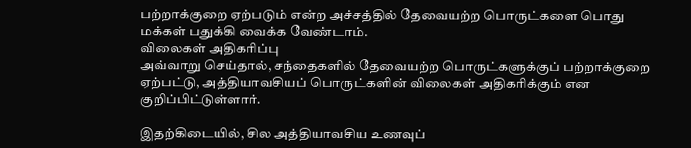பற்றாக்குறை ஏற்படும் என்ற அச்சத்தில் தேவையற்ற பொருட்களை பொது மக்கள் பதுக்கி வைக்க வேண்டாம்.
விலைகள் அதிகரிப்பு
அவ்வாறு செய்தால், சந்தைகளில் தேவையற்ற பொருட்களுக்குப் பற்றாக்குறை ஏற்பட்டு, அத்தியாவசியப் பொருட்களின் விலைகள் அதிகரிக்கும் என குறிப்பிட்டுள்ளார்.

இதற்கிடையில், சில அத்தியாவசிய உணவுப்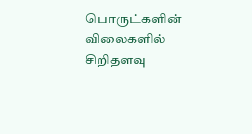பொருட்களின் விலைகளில் சிறிதளவு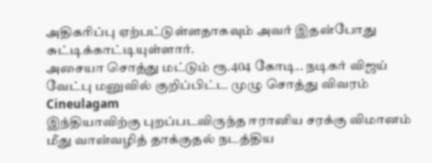அதிகரிப்பு ஏற்பட்டுள்ளதாகவும் அவர் இதன்போது சுட்டிக்காட்டியுள்ளார்.
அசையா சொத்து மட்டும் ரூ.404 கோடி.. நடிகர் விஜய் வேட்பு மனுவில் குறிப்பிட்ட முழு சொத்து விவரம் Cineulagam
இந்தியாவிற்கு புறப்படவிருந்த ஈரானிய சரக்கு விமானம் மீது வான்வழித் தாக்குதல் நடத்திய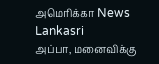அமெரிக்கா News Lankasri
அப்பா, மனைவிக்கு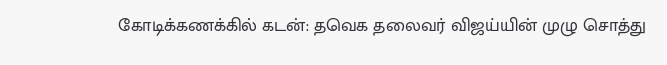கோடிக்கணக்கில் கடன்: தவெக தலைவர் விஜய்யின் முழு சொத்து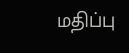மதிப்பு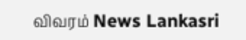விவரம் News Lankasri